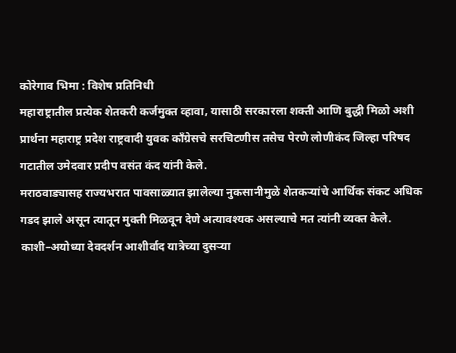कोरेगाव भिमा : विशेष प्रतिनिधी
महाराष्ट्रातील प्रत्येक शेतकरी कर्जमुक्त व्हावा, यासाठी सरकारला शक्ती आणि बुद्धी मिळो अशी प्रार्थना महाराष्ट्र प्रदेश राष्ट्रवादी युवक काँग्रेसचे सरचिटणीस तसेच पेरणे लोणीकंद जिल्हा परिषद गटातील उमेदवार प्रदीप वसंत कंद यांनी केले.
मराठवाड्यासह राज्यभरात पावसाळ्यात झालेल्या नुकसानीमुळे शेतकऱ्यांचे आर्थिक संकट अधिक गडद झाले असून त्यातून मुक्ती मिळवून देणे अत्यावश्यक असल्याचे मत त्यांनी व्यक्त केले. काशी–अयोध्या देवदर्शन आशीर्वाद यात्रेच्या दुसऱ्या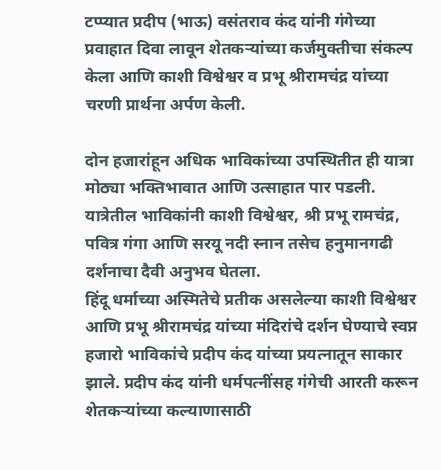टप्प्यात प्रदीप (भाऊ) वसंतराव कंद यांनी गंगेच्या प्रवाहात दिवा लावून शेतकऱ्यांच्या कर्जमुक्तीचा संकल्प केला आणि काशी विश्वेश्वर व प्रभू श्रीरामचंद्र यांच्या चरणी प्रार्थना अर्पण केली.

दोन हजारांहून अधिक भाविकांच्या उपस्थितीत ही यात्रा मोठ्या भक्तिभावात आणि उत्साहात पार पडली. यात्रेतील भाविकांनी काशी विश्वेश्वर, श्री प्रभू रामचंद्र, पवित्र गंगा आणि सरयू नदी स्नान तसेच हनुमानगढी दर्शनाचा दैवी अनुभव घेतला.
हिंदू धर्माच्या अस्मितेचे प्रतीक असलेल्या काशी विश्वेश्वर आणि प्रभू श्रीरामचंद्र यांच्या मंदिरांचे दर्शन घेण्याचे स्वप्न हजारो भाविकांचे प्रदीप कंद यांच्या प्रयत्नातून साकार झाले. प्रदीप कंद यांनी धर्मपत्नींसह गंगेची आरती करून शेतकऱ्यांच्या कल्याणासाठी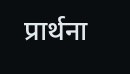प्रार्थना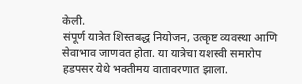केली.
संपूर्ण यात्रेत शिस्तबद्ध नियोजन, उत्कृष्ट व्यवस्था आणि सेवाभाव जाणवत होता. या यात्रेचा यशस्वी समारोप हडपसर येथे भक्तीमय वातावरणात झाला.